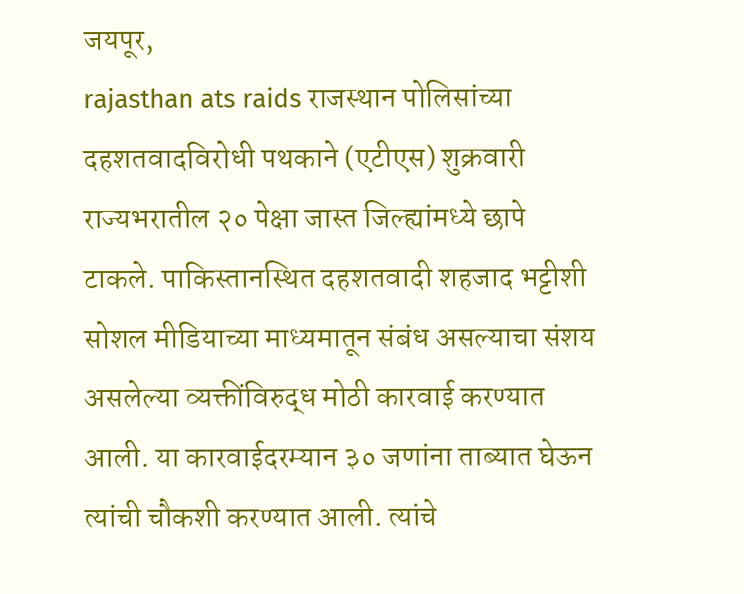जयपूर,
rajasthan ats raids राजस्थान पोलिसांच्या दहशतवादविरोधी पथकाने (एटीएस) शुक्रवारी राज्यभरातील २० पेक्षा जास्त जिल्ह्यांमध्ये छापे टाकले. पाकिस्तानस्थित दहशतवादी शहजाद भट्टीशी सोशल मीडियाच्या माध्यमातून संबंध असल्याचा संशय असलेल्या व्यक्तींविरुद्ध मोठी कारवाई करण्यात आली. या कारवाईदरम्यान ३० जणांना ताब्यात घेऊन त्यांची चौकशी करण्यात आली. त्यांचे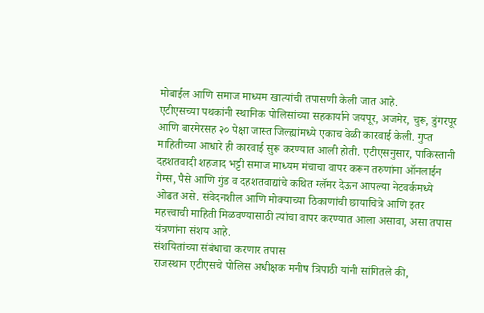मोबाईल आणि समाज माध्यम खात्यांची तपासणी केली जात आहे.
एटीएसच्या पथकांनी स्थानिक पोलिसांच्या सहकार्याने जयपूर, अजमेर, चुरू, डुंगरपूर आणि बारमेरसह २० पेक्षा जास्त जिल्ह्यांमध्ये एकाच वेळी कारवाई केली. गुप्त माहितीच्या आधारे ही कारवाई सुरू करण्यात आली होती. एटीएसनुसार, पाकिस्तानी दहशतवादी शहजाद भट्टी समाज माध्यम मंचाचा वापर करून तरुणांना ऑनलाईन गेम्स, पैसे आणि गुंड व दहशतवाद्यांचे कथित ग्लॅमर देऊन आपल्या नेटवर्कमध्ये ओढत असे. संवेदनशील आणि मोक्याच्या ठिकाणांची छायाचित्रे आणि इतर महत्त्वाची माहिती मिळवण्यासाठी त्यांचा वापर करण्यात आला असावा, असा तपास यंत्रणांना संशय आहे.
संशयितांच्या संबंधाचा करणार तपास
राजस्थान एटीएसचे पोलिस अधीक्षक मनीष त्रिपाठी यांनी सांगितले की,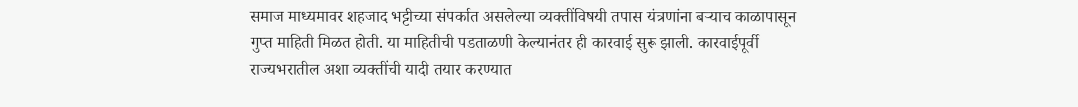समाज माध्यमावर शहजाद भट्टीच्या संपर्कात असलेल्या व्यक्तींविषयी तपास यंत्रणांना बऱ्याच काळापासून गुप्त माहिती मिळत होती. या माहितीची पडताळणी केल्यानंतर ही कारवाई सुरू झाली. कारवाईपूर्वी राज्यभरातील अशा व्यक्तींची यादी तयार करण्यात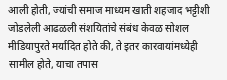आली होती, ज्यांची समाज माध्यम खाती शहजाद भट्टीशी जोडलेली आढळली संशयितांचे संबंध केवळ सोशल मीडियापुरते मर्यादित होते की, ते इतर कारवायांमध्येही सामील होते, याचा तपास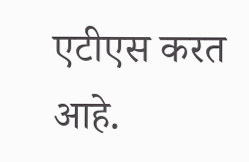एटीएस करत आहे.